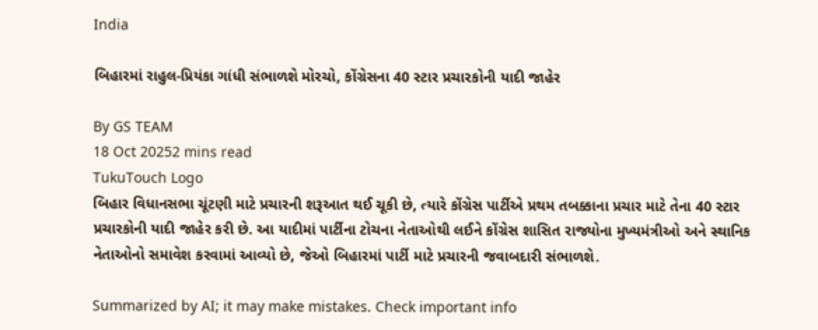India

બિહારમાં રાહુલ-પ્રિયંકા ગાંધી સંભાળશે મોરચો, કોંગ્રેસના 40 સ્ટાર પ્રચારકોની યાદી જાહેર

By GS TEAM
18 Oct 20252 mins read
TukuTouch Logo
બિહાર વિધાનસભા ચૂંટણી માટે પ્રચારની શરૂઆત થઈ ચૂકી છે, ત્યારે કોંગ્રેસ પાર્ટીએ પ્રથમ તબક્કાના પ્રચાર માટે તેના 40 સ્ટાર પ્રચારકોની યાદી જાહેર કરી છે. આ યાદીમાં પાર્ટીના ટોચના નેતાઓથી લઈને કોંગ્રેસ શાસિત રાજ્યોના મુખ્યમંત્રીઓ અને સ્થાનિક નેતાઓનો સમાવેશ કરવામાં આવ્યો છે, જેઓ બિહારમાં પાર્ટી માટે પ્રચારની જવાબદારી સંભાળશે.

Summarized by AI; it may make mistakes. Check important info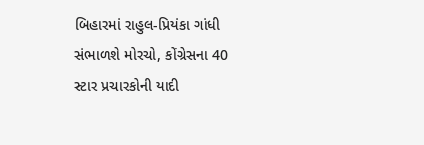બિહારમાં રાહુલ-પ્રિયંકા ગાંધી સંભાળશે મોરચો, કોંગ્રેસના 40 સ્ટાર પ્રચારકોની યાદી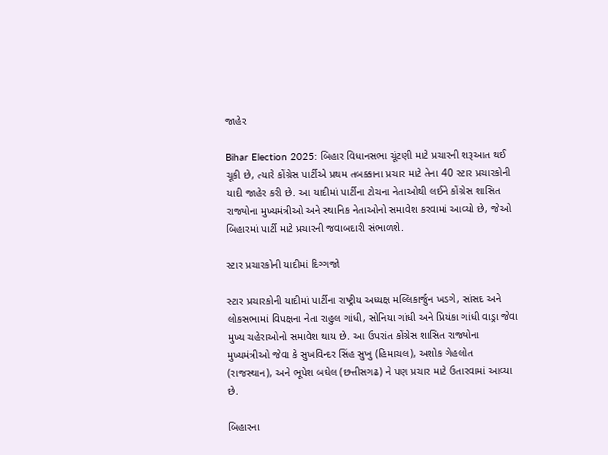જાહેર

Bihar Election 2025: બિહાર વિધાનસભા ચૂંટણી માટે પ્રચારની શરૂઆત થઈ ચૂકી છે, ત્યારે કોંગ્રેસ પાર્ટીએ પ્રથમ તબક્કાના પ્રચાર માટે તેના 40 સ્ટાર પ્રચારકોની યાદી જાહેર કરી છે. આ યાદીમાં પાર્ટીના ટોચના નેતાઓથી લઈને કોંગ્રેસ શાસિત રાજ્યોના મુખ્યમંત્રીઓ અને સ્થાનિક નેતાઓનો સમાવેશ કરવામાં આવ્યો છે, જેઓ બિહારમાં પાર્ટી માટે પ્રચારની જવાબદારી સંભાળશે.

સ્ટાર પ્રચારકોની યાદીમાં દિગ્ગજો

સ્ટાર પ્રચારકોની યાદીમાં પાર્ટીના રાષ્ટ્રીય અધ્યક્ષ મલ્લિકાર્જુન ખડગે, સાંસદ અને લોકસભામાં વિપક્ષના નેતા રાહુલ ગાંધી, સોનિયા ગાંધી અને પ્રિયંકા ગાંધી વાડ્રા જેવા મુખ્ય ચહેરાઓનો સમાવેશ થાય છે. આ ઉપરાંત કોંગ્રેસ શાસિત રાજ્યોના મુખ્યમંત્રીઓ જેવા કે સુખવિન્દર સિંહ સુખુ (હિમાચલ), અશોક ગેહલોત (રાજસ્થાન), અને ભૂપેશ બઘેલ (છત્તીસગઢ) ને પણ પ્રચાર માટે ઉતારવામાં આવ્યા છે.

બિહારના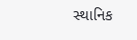સ્થાનિક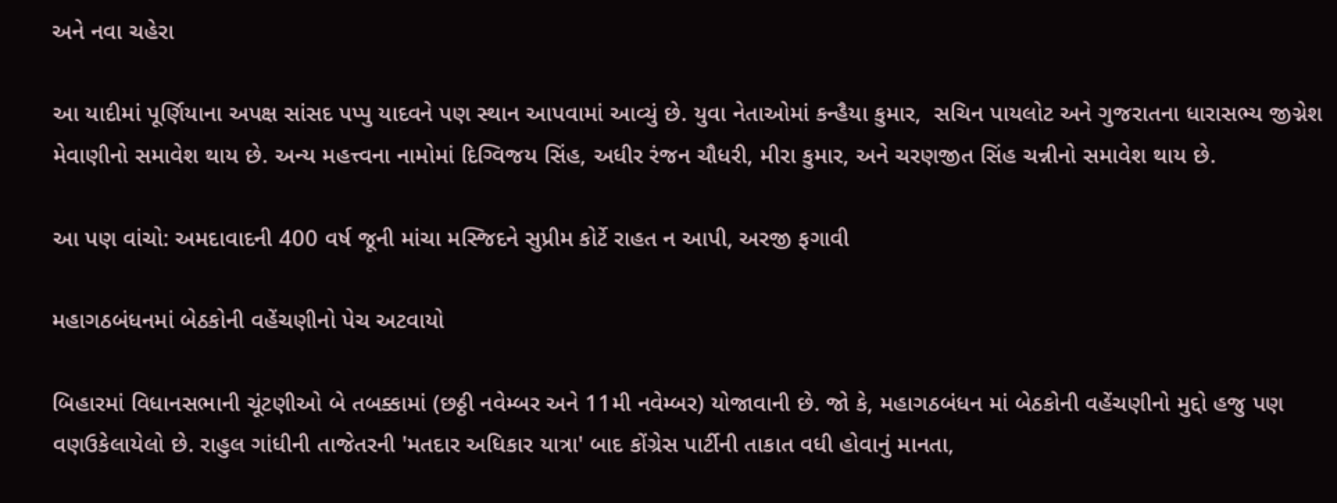અને નવા ચહેરા

આ યાદીમાં પૂર્ણિયાના અપક્ષ સાંસદ પપ્પુ યાદવને પણ સ્થાન આપવામાં આવ્યું છે. યુવા નેતાઓમાં કન્હૈયા કુમાર,  સચિન પાયલોટ અને ગુજરાતના ધારાસભ્ય જીગ્નેશ મેવાણીનો સમાવેશ થાય છે. અન્ય મહત્ત્વના નામોમાં દિગ્વિજય સિંહ, અધીર રંજન ચૌધરી, મીરા કુમાર, અને ચરણજીત સિંહ ચન્નીનો સમાવેશ થાય છે.

આ પણ વાંચો: અમદાવાદની 400 વર્ષ જૂની માંચા મસ્જિદને સુપ્રીમ કોર્ટે રાહત ન આપી, અરજી ફગાવી

મહાગઠબંધનમાં બેઠકોની વહેંચણીનો પેચ અટવાયો

બિહારમાં વિધાનસભાની ચૂંટણીઓ બે તબક્કામાં (છઠ્ઠી નવેમ્બર અને 11મી નવેમ્બર) યોજાવાની છે. જો કે, મહાગઠબંધન માં બેઠકોની વહેંચણીનો મુદ્દો હજુ પણ વણઉકેલાયેલો છે. રાહુલ ગાંધીની તાજેતરની 'મતદાર અધિકાર યાત્રા' બાદ કોંગ્રેસ પાર્ટીની તાકાત વધી હોવાનું માનતા,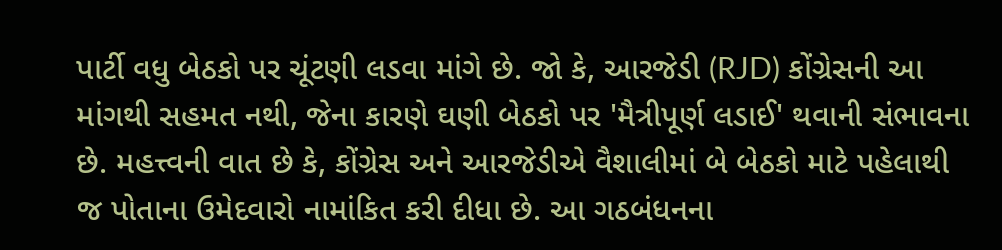પાર્ટી વધુ બેઠકો પર ચૂંટણી લડવા માંગે છે. જો કે, આરજેડી (RJD) કોંગ્રેસની આ માંગથી સહમત નથી, જેના કારણે ઘણી બેઠકો પર 'મૈત્રીપૂર્ણ લડાઈ' થવાની સંભાવના છે. મહત્ત્વની વાત છે કે, કોંગ્રેસ અને આરજેડીએ વૈશાલીમાં બે બેઠકો માટે પહેલાથી જ પોતાના ઉમેદવારો નામાંકિત કરી દીધા છે. આ ગઠબંધનના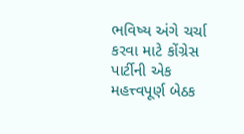ભવિષ્ય અંગે ચર્ચા કરવા માટે કોંગ્રેસ પાર્ટીની એક મહત્ત્વપૂર્ણ બેઠક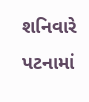શનિવારે પટનામાં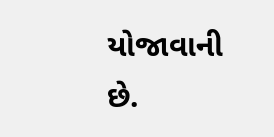યોજાવાની છે.